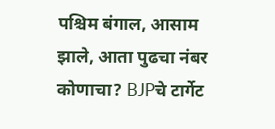पश्चिम बंगाल, आसाम झाले, आता पुढचा नंबर कोणाचा? BJPचे टार्गेट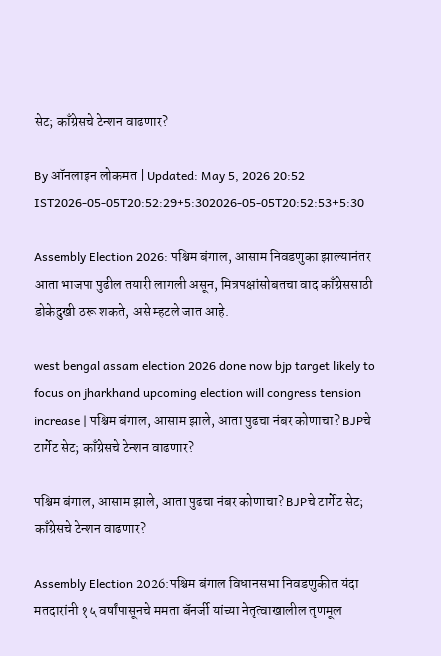सेट; काँग्रेसचे टेन्शन वाढणार?

By ऑनलाइन लोकमत | Updated: May 5, 2026 20:52 IST2026-05-05T20:52:29+5:302026-05-05T20:52:53+5:30

Assembly Election 2026: पश्चिम बंगाल, आसाम निवडणुका झाल्यानंतर आता भाजपा पुढील तयारी लागली असून, मित्रपक्षांसोबतचा वाद काँग्रेससाठी डोकेदुखी ठरू शकते, असे म्हटले जात आहे.

west bengal assam election 2026 done now bjp target likely to focus on jharkhand upcoming election will congress tension increase | पश्चिम बंगाल, आसाम झाले, आता पुढचा नंबर कोणाचा? BJPचे टार्गेट सेट; काँग्रेसचे टेन्शन वाढणार?

पश्चिम बंगाल, आसाम झाले, आता पुढचा नंबर कोणाचा? BJPचे टार्गेट सेट; काँग्रेसचे टेन्शन वाढणार?

Assembly Election 2026:पश्चिम बंगाल विधानसभा निवडणुकीत यंदा मतदारांनी १५ वर्षांपासूनचे ममता बॅनर्जी यांच्या नेतृत्वाखालील तृणमूल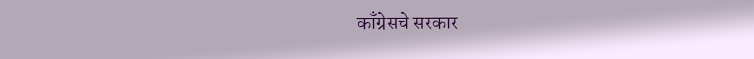काँग्रेसचे सरकार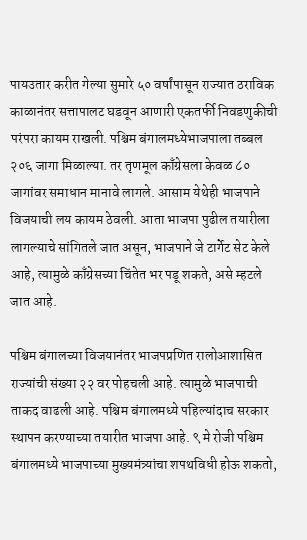पायउतार करीत गेल्या सुमारे ५० वर्षांपासून राज्यात ठराविक काळानंतर सत्तापालट घडवून आणारी एकतर्फी निवडणुकीची परंपरा कायम राखली. पश्चिम बंगालमध्येभाजपाला तब्बल २०६ जागा मिळाल्या. तर तृणमूल काँग्रेसला केवळ ८० जागांवर समाधान मानावे लागले. आसाम येथेही भाजपाने विजयाची लय कायम ठेवली. आता भाजपा पुढील तयारीला लागल्याचे सांगितले जात असून, भाजपाने जे टार्गेट सेट केले आहे, त्यामुळे काँग्रेसच्या चिंतेत भर पडू शकते, असे म्हटले जात आहे.

पश्चिम बंगालच्या विजयानंतर भाजपप्रणित रालोआशासित राज्यांची संख्या २२ वर पोहचली आहे. त्यामुळे भाजपाची ताकद वाढली आहे. पश्चिम बंगालमध्ये पहिल्यांदाच सरकार स्थापन करण्याच्या तयारीत भाजपा आहे. ९ मे रोजी पश्चिम बंगालमध्ये भाजपाच्या मुख्यमंत्र्यांचा शपथविधी होऊ शकतो,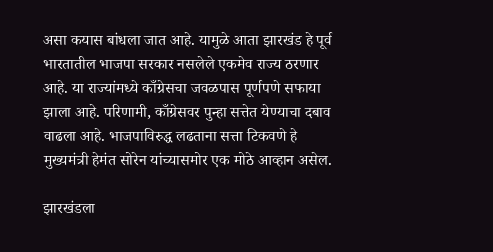असा कयास बांधला जात आहे. यामुळे आता झारखंड हे पूर्व भारतातील भाजपा सरकार नसलेले एकमेव राज्य ठरणार आहे. या राज्यांमध्ये काँग्रेसचा जवळपास पूर्णपणे सफाया झाला आहे. परिणामी, काँग्रेसवर पुन्हा सत्तेत येण्याचा दबाव वाढला आहे. भाजपाविरुद्ध लढताना सत्ता टिकवणे हे मुख्यमंत्री हेमंत सोरेन यांच्यासमोर एक मोठे आव्हान असेल.

झारखंडला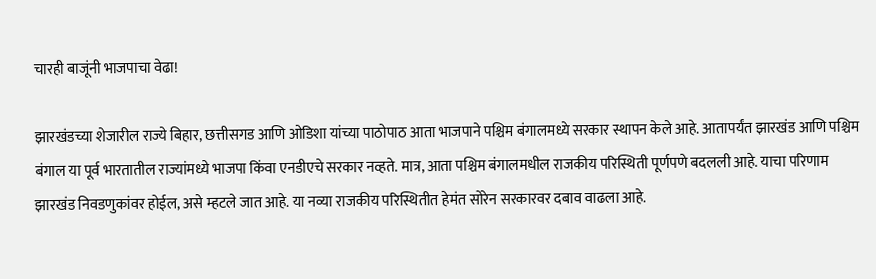चारही बाजूंनी भाजपाचा वेढा!

झारखंडच्या शेजारील राज्ये बिहार, छत्तीसगड आणि ओडिशा यांच्या पाठोपाठ आता भाजपाने पश्चिम बंगालमध्ये सरकार स्थापन केले आहे. आतापर्यंत झारखंड आणि पश्चिम बंगाल या पूर्व भारतातील राज्यांमध्ये भाजपा किंवा एनडीएचे सरकार नव्हते. मात्र, आता पश्चिम बंगालमधील राजकीय परिस्थिती पूर्णपणे बदलली आहे. याचा परिणाम झारखंड निवडणुकांवर होईल, असे म्हटले जात आहे. या नव्या राजकीय परिस्थितीत हेमंत सोरेन सरकारवर दबाव वाढला आहे.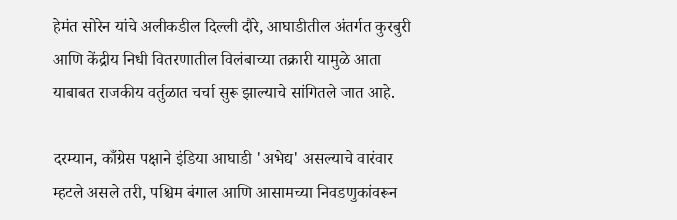हेमंत सोरेन यांचे अलीकडील दिल्ली दौरे, आघाडीतील अंतर्गत कुरबुरी आणि केंद्रीय निधी वितरणातील विलंबाच्या तक्रारी यामुळे आता याबाबत राजकीय वर्तुळात चर्चा सुरू झाल्याचे सांगितले जात आहे.

दरम्यान, काँग्रेस पक्षाने इंडिया आघाडी 'अभेद्य' असल्याचे वारंवार म्हटले असले तरी, पश्चिम बंगाल आणि आसामच्या निवडणुकांवरून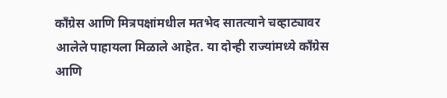काँग्रेस आणि मित्रपक्षांमधील मतभेद सातत्याने चव्हाट्यावर आलेले पाहायला मिळाले आहेत. या दोन्ही राज्यांमध्ये काँग्रेस आणि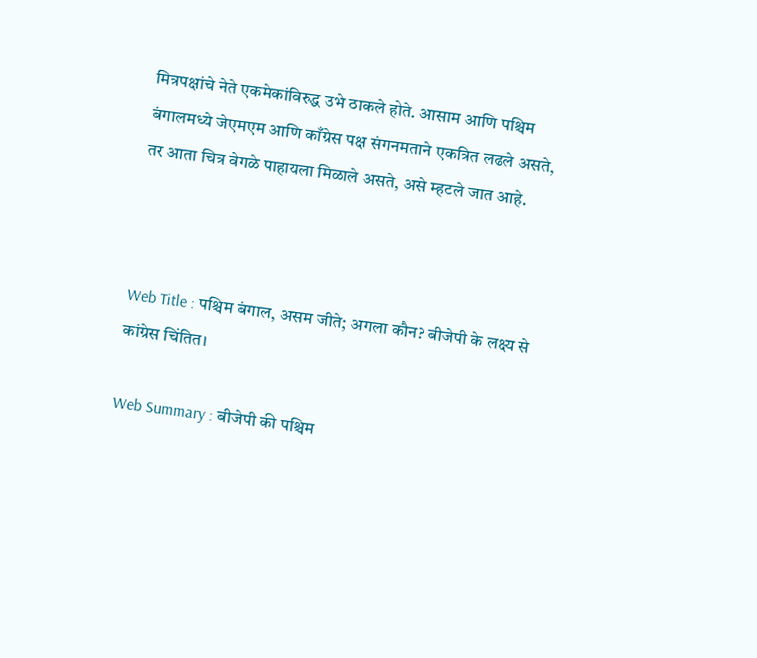मित्रपक्षांचे नेते एकमेकांविरुद्ध उभे ठाकले होते. आसाम आणि पश्चिम बंगालमध्ये जेएमएम आणि काँग्रेस पक्ष संगनमताने एकत्रित लढले असते, तर आता चित्र वेगळे पाहायला मिळाले असते, असे म्हटले जात आहे.



Web Title : पश्चिम बंगाल, असम जीते; अगला कौन? बीजेपी के लक्ष्य से कांग्रेस चिंतित।

Web Summary : बीजेपी की पश्चिम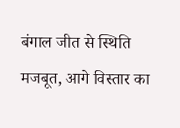बंगाल जीत से स्थिति मजबूत, आगे विस्तार का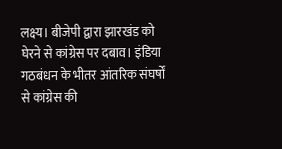लक्ष्य। बीजेपी द्वारा झारखंड को घेरने से कांग्रेस पर दबाव। इंडिया गठबंधन के भीतर आंतरिक संघर्षों से कांग्रेस की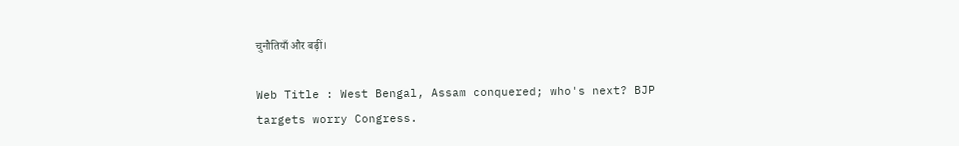चुनौतियाँ और बढ़ीं।

Web Title : West Bengal, Assam conquered; who's next? BJP targets worry Congress.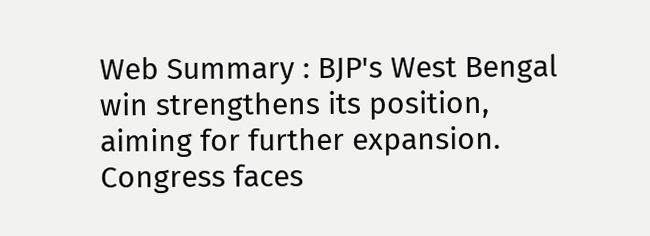Web Summary : BJP's West Bengal win strengthens its position, aiming for further expansion. Congress faces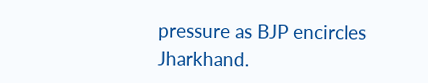pressure as BJP encircles Jharkhand.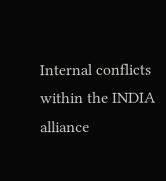Internal conflicts within the INDIA alliance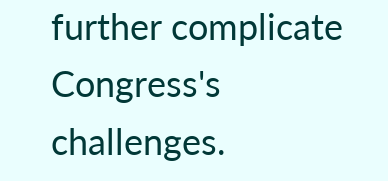further complicate Congress's challenges.